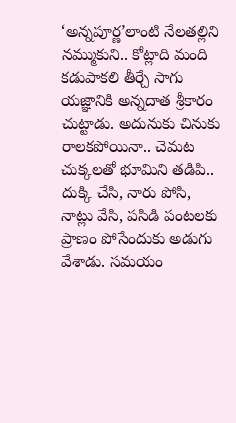‘అన్నపూర్ణ’లాంటి నేలతల్లిని నమ్ముకుని.. కోట్లాది మంది కడుపాకలి తీర్చే సాగు యజ్ఞానికి అన్నదాత శ్రీకారం చుట్టాడు. అదునుకు చినుకు రాలకపోయినా.. చెమట చుక్కలతో భూమిని తడిపి.. దుక్కి చేసి, నారు పోసి, నాట్లు వేసి, పసిడి పంటలకు ప్రాణం పోసేందుకు అడుగు వేశాడు. సమయం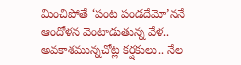మించిపోతే ‘పంట పండదేమో’ననే ఆందోళన వెంటాడుతున్న వేళ.. అవకాశమున్నచోట్ల కర్షకులు.. నేల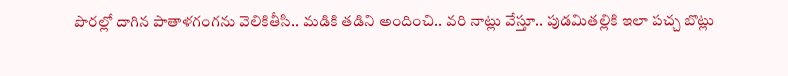పొరల్లో దాగిన పాతాళగంగను వెలికితీసి.. మడికి తడిని అందించి.. వరి నాట్లు వేస్తూ.. పుడమితల్లికి ఇలా పచ్చ బొట్లు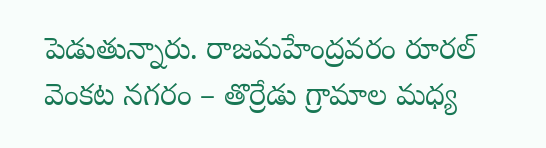పెడుతున్నారు. రాజమహేంద్రవరం రూరల్ వెంకట నగరం – తొర్రేడు గ్రామాల మధ్య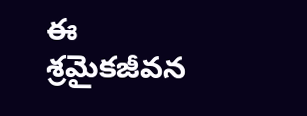ఈ శ్రమైకజీవన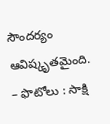సౌందర్యం ఆవిష్కృతమైంది.
– ఫొటోలు : సాక్షి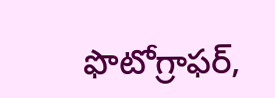ఫొటోగ్రాఫర్,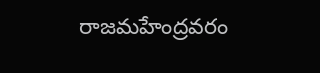రాజమహేంద్రవరం